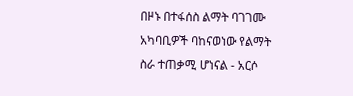በዞኑ በተፋሰስ ልማት ባገገሙ አካባቢዎች ባከናወነው የልማት ስራ ተጠቃሚ ሆነናል - አርሶ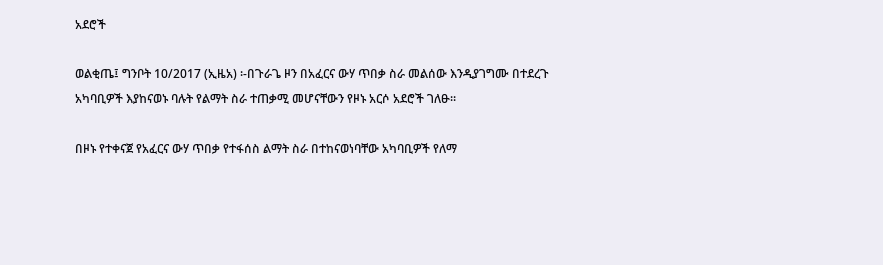አደሮች

ወልቂጤ፤ ግንቦት 10/2017 (ኢዜአ) ፡-በጉራጌ ዞን በአፈርና ውሃ ጥበቃ ስራ መልሰው እንዲያገግሙ በተደረጉ አካባቢዎች እያከናወኑ ባሉት የልማት ስራ ተጠቃሚ መሆናቸውን የዞኑ አርሶ አደሮች ገለፁ።

በዞኑ የተቀናጀ የአፈርና ውሃ ጥበቃ የተፋሰስ ልማት ስራ በተከናወነባቸው አካባቢዎች የለማ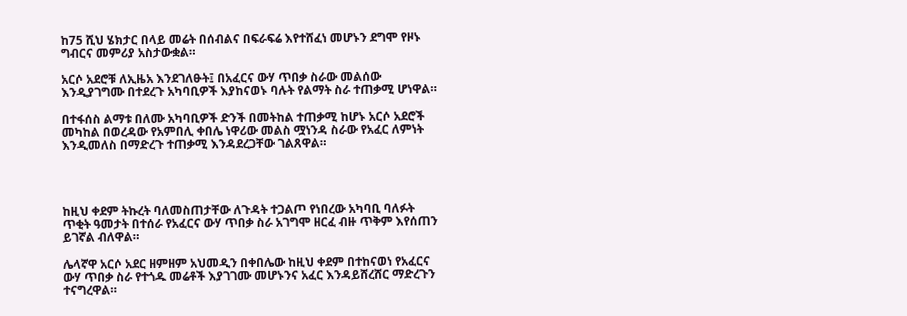ከ75 ሺህ ሄክታር በላይ መሬት በሰብልና በፍራፍሬ እየተሸፈነ መሆኑን ደግሞ የዞኑ ግብርና መምሪያ አስታውቋል።

አርሶ አደሮቹ ለኢዜአ እንደገለፁት፤ በአፈርና ውሃ ጥበቃ ስራው መልሰው እንዲያገግሙ በተደረጉ አካባቢዎች እያከናወኑ ባሉት የልማት ስራ ተጠቃሚ ሆነዋል።

በተፋሰስ ልማቱ በለሙ አካባቢዎች ድንች በመትከል ተጠቃሚ ከሆኑ አርሶ አደሮች መካከል በወረዳው የአምበሊ ቀበሌ ነዋሪው መልስ ሟነንዳ ስራው የአፈር ለምነት እንዲመለስ በማድረጉ ተጠቃሚ እንዳደረጋቸው ገልጸዋል።




ከዚህ ቀደም ትኩረት ባለመስጠታቸው ለጉዳት ተጋልጦ የነበረው አካባቢ ባለፉት ጥቂት ዓመታት በተሰራ የአፈርና ውሃ ጥበቃ ስራ አገግሞ ዘርፈ ብዙ ጥቅም እየሰጠን ይገኛል ብለዋል።

ሌላኛዋ አርሶ አደር ዘምዘም አህመዲን በቀበሌው ከዚህ ቀደም በተከናወነ የአፈርና ውሃ ጥበቃ ስራ የተጎዱ መሬቶች እያገገሙ መሆኑንና አፈር እንዳይሸረሸር ማድረጉን ተናግረዋል።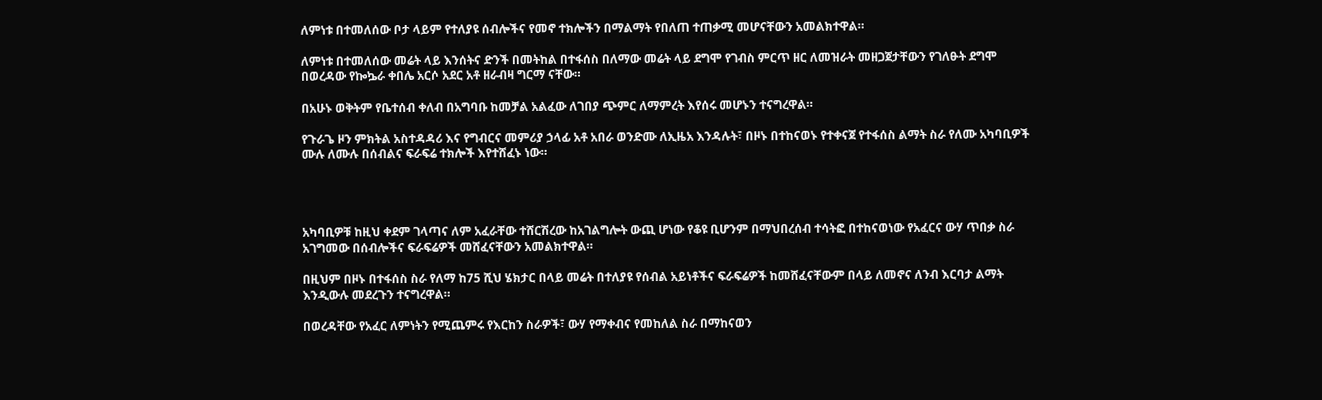ለምነቱ በተመለሰው ቦታ ላይም የተለያዩ ሰብሎችና የመኖ ተክሎችን በማልማት የበለጠ ተጠቃሚ መሆናቸውን አመልክተዋል።

ለምነቱ በተመለሰው መሬት ላይ እንሰትና ድንች በመትከል በተፋሰስ በለማው መሬት ላይ ደግሞ የገብስ ምርጥ ዘር ለመዝራት መዘጋጀታቸውን የገለፁት ደግሞ በወረዳው የኰኴራ ቀበሌ አርሶ አደር አቶ ዘራብዛ ግርማ ናቸው።

በአሁኑ ወቅትም የቤተሰብ ቀለብ በአግባቡ ከመቻል አልፈው ለገበያ ጭምር ለማምረት እየሰሩ መሆኑን ተናግረዋል።

የጉራጌ ዞን ምክትል አስተዳዳሪ እና የግብርና መምሪያ ኃላፊ አቶ አበራ ወንድሙ ለኢዜአ እንዳሉት፣ በዞኑ በተከናወኑ የተቀናጀ የተፋሰስ ልማት ስራ የለሙ አካባቢዎች ሙሉ ለሙሉ በሰብልና ፍራፍሬ ተክሎች እየተሸፈኑ ነው።




አካባቢዎቹ ከዚህ ቀደም ገላጣና ለም አፈራቸው ተሸርሽረው ከአገልግሎት ውጪ ሆነው የቆዩ ቢሆንም በማህበረሰብ ተሳትፎ በተከናወነው የአፈርና ውሃ ጥበቃ ስራ አገግመው በሰብሎችና ፍራፍሬዎች መሸፈናቸውን አመልክተዋል።

በዚህም በዞኑ በተፋሰስ ስራ የለማ ከ75 ሺህ ሄክታር በላይ መሬት በተለያዩ የሰብል አይነቶችና ፍራፍሬዎች ከመሸፈናቸውም በላይ ለመኖና ለንብ እርባታ ልማት እንዲውሉ መደረጉን ተናግረዋል።

በወረዳቸው የአፈር ለምነትን የሚጨምሩ የእርከን ስራዎች፣ ውሃ የማቀብና የመከለል ስራ በማከናወን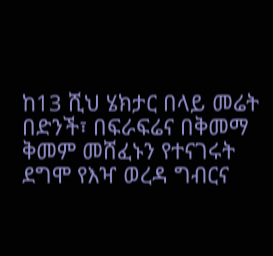ከ13 ሺህ ሄክታር በላይ መሬት በድንች፣ በፍራፍሬና በቅመማ ቅመም መሸፈኑን የተናገሩት ደግሞ የእዣ ወረዳ ግብርና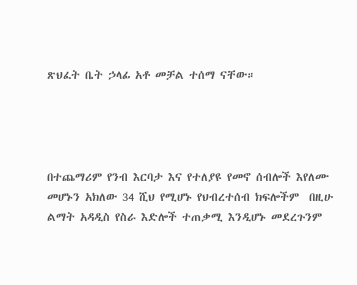ጽህፈት ቤት ኃላፊ አቶ መቻል ተሰማ ናቸው።




በተጨማሪም የንብ እርባታ እና የተለያዩ የመኖ ሰብሎች እየለሙ መሆኑን አክለው 34 ሺህ የሚሆኑ የህብረተሰብ ክፍሎችም  በዚሁ ልማት አዳዲስ የስራ እድሎች ተጠቃሚ እንዲሆኑ መደረጉንም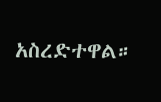አስረድተዋል።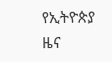የኢትዮጵያ ዜና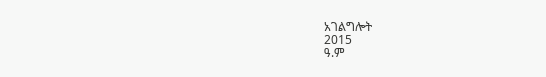አገልግሎት
2015
ዓ.ም